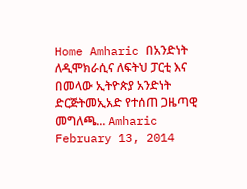Home Amharic በአንድነት ለዲሞክራሲና ለፍትህ ፓርቲ እና በመላው ኢትዮጵያ አንድነት ድርጅትመኢአድ የተሰጠ ጋዜጣዊ መግለጫ... Amharic February 13, 2014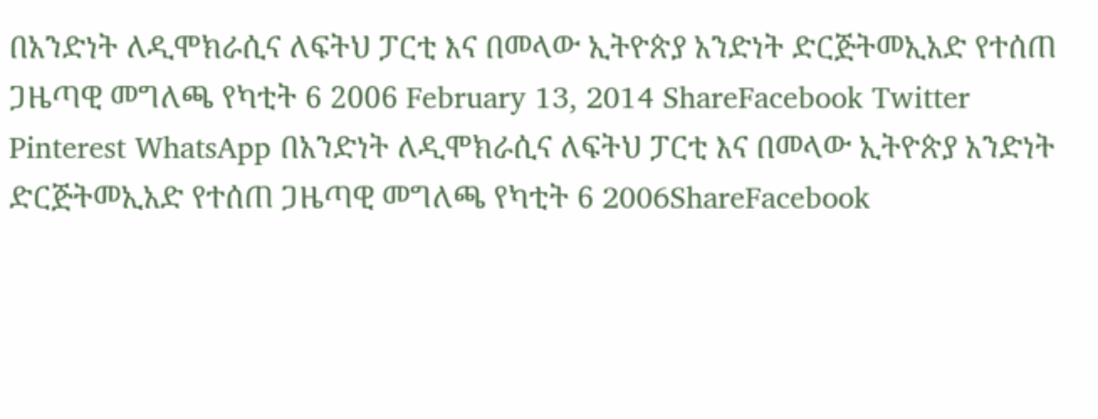በአንድነት ለዲሞክራሲና ለፍትህ ፓርቲ እና በመላው ኢትዮጵያ አንድነት ድርጅትመኢአድ የተሰጠ ጋዜጣዊ መግለጫ የካቲት 6 2006 February 13, 2014 ShareFacebook Twitter Pinterest WhatsApp በአንድነት ለዲሞክራሲና ለፍትህ ፓርቲ እና በመላው ኢትዮጵያ አንድነት ድርጅትመኢአድ የተሰጠ ጋዜጣዊ መግለጫ የካቲት 6 2006ShareFacebook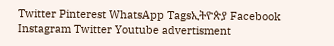Twitter Pinterest WhatsApp Tagsኢትዮጵያ Facebook Instagram Twitter Youtube advertisment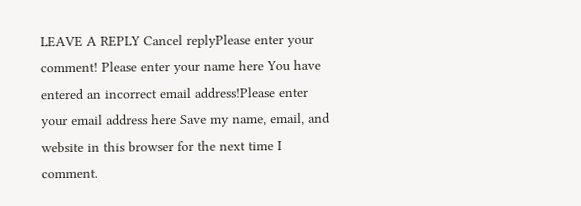LEAVE A REPLY Cancel replyPlease enter your comment! Please enter your name here You have entered an incorrect email address!Please enter your email address here Save my name, email, and website in this browser for the next time I comment.